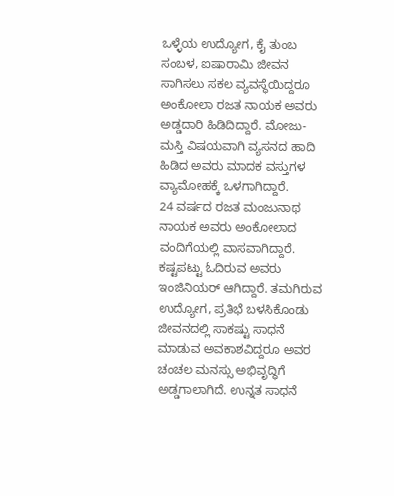ಒಳ್ಳೆಯ ಉದ್ಯೋಗ, ಕೈ ತುಂಬ ಸಂಬಳ, ಐಷಾರಾಮಿ ಜೀವನ ಸಾಗಿಸಲು ಸಕಲ ವ್ಯವಸ್ಥೆಯಿದ್ದರೂ ಅಂಕೋಲಾ ರಜತ ನಾಯಕ ಅವರು ಅಡ್ಡದಾರಿ ಹಿಡಿದಿದ್ದಾರೆ. ಮೋಜು-ಮಸ್ತಿ ವಿಷಯವಾಗಿ ವ್ಯಸನದ ಹಾದಿ ಹಿಡಿದ ಅವರು ಮಾದಕ ವಸ್ತುಗಳ ವ್ಯಾಮೋಹಕ್ಕೆ ಒಳಗಾಗಿದ್ದಾರೆ.
24 ವರ್ಷದ ರಜತ ಮಂಜುನಾಥ ನಾಯಕ ಅವರು ಅಂಕೋಲಾದ ವಂದಿಗೆಯಲ್ಲಿ ವಾಸವಾಗಿದ್ದಾರೆ. ಕಷ್ಟಪಟ್ಟು ಓದಿರುವ ಅವರು ಇಂಜಿನಿಯರ್ ಆಗಿದ್ದಾರೆ. ತಮಗಿರುವ ಉದ್ಯೋಗ, ಪ್ರತಿಭೆ ಬಳಸಿಕೊಂಡು ಜೀವನದಲ್ಲಿ ಸಾಕಷ್ಟು ಸಾಧನೆ ಮಾಡುವ ಅವಕಾಶವಿದ್ದರೂ ಅವರ ಚಂಚಲ ಮನಸ್ಸು ಅಭಿವೃದ್ಧಿಗೆ ಅಡ್ಡಗಾಲಾಗಿದೆ. ಉನ್ನತ ಸಾಧನೆ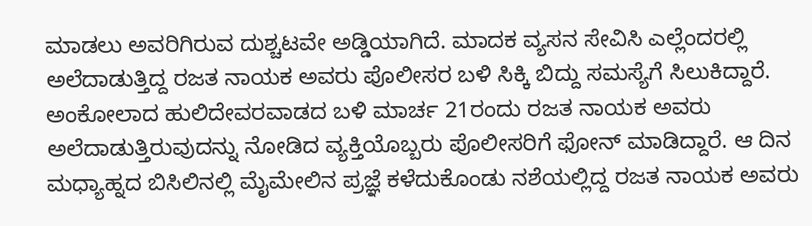ಮಾಡಲು ಅವರಿಗಿರುವ ದುಶ್ಚಟವೇ ಅಡ್ಡಿಯಾಗಿದೆ. ಮಾದಕ ವ್ಯಸನ ಸೇವಿಸಿ ಎಲ್ಲೆಂದರಲ್ಲಿ ಅಲೆದಾಡುತ್ತಿದ್ದ ರಜತ ನಾಯಕ ಅವರು ಪೊಲೀಸರ ಬಳಿ ಸಿಕ್ಕಿ ಬಿದ್ದು ಸಮಸ್ಯೆಗೆ ಸಿಲುಕಿದ್ದಾರೆ.
ಅಂಕೋಲಾದ ಹುಲಿದೇವರವಾಡದ ಬಳಿ ಮಾರ್ಚ 21ರಂದು ರಜತ ನಾಯಕ ಅವರು ಅಲೆದಾಡುತ್ತಿರುವುದನ್ನು ನೋಡಿದ ವ್ಯಕ್ತಿಯೊಬ್ಬರು ಪೊಲೀಸರಿಗೆ ಫೋನ್ ಮಾಡಿದ್ದಾರೆ. ಆ ದಿನ ಮಧ್ಯಾಹ್ನದ ಬಿಸಿಲಿನಲ್ಲಿ ಮೈಮೇಲಿನ ಪ್ರಜ್ಞೆ ಕಳೆದುಕೊಂಡು ನಶೆಯಲ್ಲಿದ್ದ ರಜತ ನಾಯಕ ಅವರು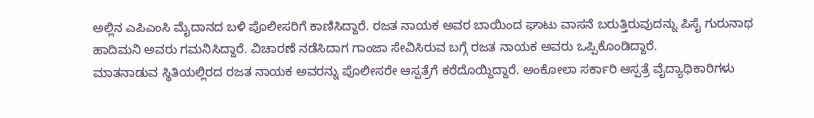ಅಲ್ಲಿನ ಎಪಿಎಂಸಿ ಮೈದಾನದ ಬಳಿ ಪೊಲೀಸರಿಗೆ ಕಾಣಿಸಿದ್ದಾರೆ. ರಜತ ನಾಯಕ ಅವರ ಬಾಯಿಂದ ಘಾಟು ವಾಸನೆ ಬರುತ್ತಿರುವುದನ್ನು ಪಿಸೈ ಗುರುನಾಥ ಹಾದಿಮನಿ ಅವರು ಗಮನಿಸಿದ್ದಾರೆ. ವಿಚಾರಣೆ ನಡೆಸಿದಾಗ ಗಾಂಜಾ ಸೇವಿಸಿರುವ ಬಗ್ಗೆ ರಜತ ನಾಯಕ ಅವರು ಒಪ್ಪಿಕೊಂಡಿದ್ದಾರೆ.
ಮಾತನಾಡುವ ಸ್ಥಿತಿಯಲ್ಲಿರದ ರಜತ ನಾಯಕ ಅವರನ್ನು ಪೊಲೀಸರೇ ಆಸ್ಪತ್ರೆಗೆ ಕರೆದೊಯ್ದಿದ್ದಾರೆ. ಅಂಕೋಲಾ ಸರ್ಕಾರಿ ಆಸ್ಪತ್ರೆ ವೈದ್ಯಾಧಿಕಾರಿಗಳು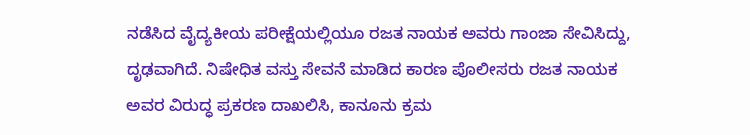ನಡೆಸಿದ ವೈದ್ಯಕೀಯ ಪರೀಕ್ಷೆಯಲ್ಲಿಯೂ ರಜತ ನಾಯಕ ಅವರು ಗಾಂಜಾ ಸೇವಿಸಿದ್ದು, ದೃಢವಾಗಿದೆ. ನಿಷೇಧಿತ ವಸ್ತು ಸೇವನೆ ಮಾಡಿದ ಕಾರಣ ಪೊಲೀಸರು ರಜತ ನಾಯಕ ಅವರ ವಿರುದ್ಧ ಪ್ರಕರಣ ದಾಖಲಿಸಿ, ಕಾನೂನು ಕ್ರಮ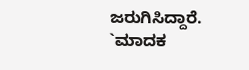ಜರುಗಿಸಿದ್ದಾರೆ.
`ಮಾದಕ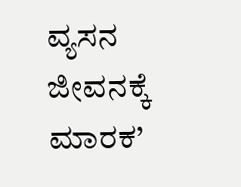ವ್ಯಸನ ಜೀವನಕ್ಕೆ ಮಾರಕ’